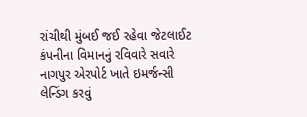રાંચીથી મુંબઈ જઈ રહેવા જેટલાઈટ કંપનીના વિમાનનું રવિવારે સવારે નાગપુર એરપોર્ટ ખાતે ઇમર્જન્સી લેન્ડિંગ કરવું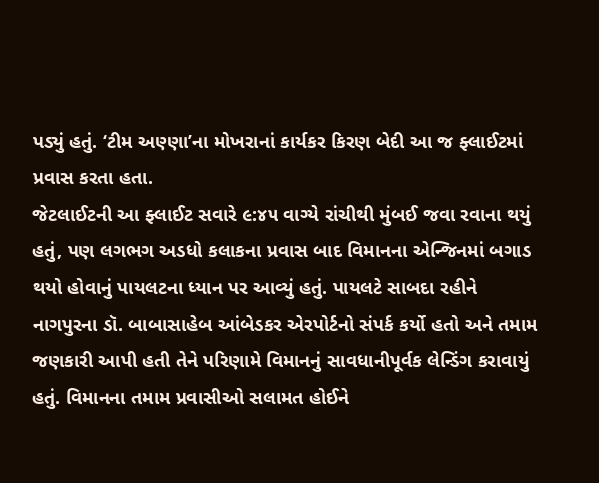પડ્યું હતું. ‘ટીમ અણ્ણા’ના મોખરાનાં કાર્યકર કિરણ બેદી આ જ ફ્લાઈટમાં પ્રવાસ કરતા હતા.
જેટલાઈટની આ ફ્લાઈટ સવારે ૯:૪૫ વાગ્યે રાંચીથી મુંબઈ જવા રવાના થયું હતું, પણ લગભગ અડધો કલાકના પ્રવાસ બાદ વિમાનના એન્જિનમાં બગાડ થયો હોવાનું પાયલટના ધ્યાન પર આવ્યું હતું. પાયલટે સાબદા રહીને નાગપુરના ડૉ. બાબાસાહેબ આંબેડકર એરપોર્ટનો સંપર્ક કર્યો હતો અને તમામ જણકારી આપી હતી તેને પરિણામે વિમાનનું સાવધાનીપૂર્વક લેન્ડિંગ કરાવાયું હતું. વિમાનના તમામ પ્રવાસીઓ સલામત હોઈને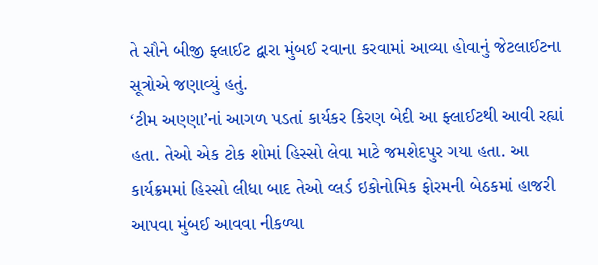તે સૌને બીજી ફ્લાઈટ દ્વારા મુંબઈ રવાના કરવામાં આવ્યા હોવાનું જેટલાઈટના સૂત્રોએ જણાવ્યું હતું.
‘ટીમ અણ્ણા’નાં આગળ પડતાં કાર્યકર કિરણ બેદી આ ફ્લાઈટથી આવી રહ્યાં હતા. તેઓ એક ટોક શોમાં હિસ્સો લેવા માટે જમશેદપુર ગયા હતા. આ કાર્યક્રમમાં હિસ્સો લીધા બાદ તેઓ વ્લર્ડ ઇકોનોમિક ફોરમની બેઠકમાં હાજરી આપવા મુંબઈ આવવા નીકળ્યા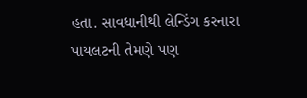હતા. સાવધાનીથી લેન્ડિંગ કરનારા પાયલટની તેમણે પણ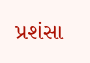પ્રશંસા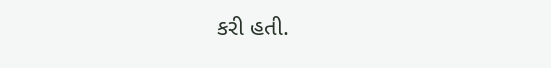કરી હતી.